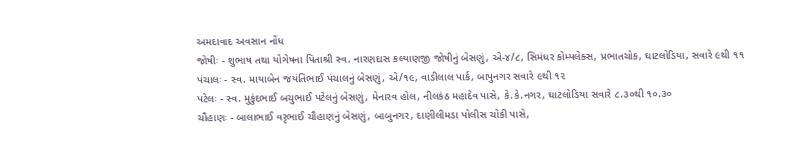અમદાવાદ અવસાન નોંધ
જોષીઃ - શુભાષ તથા યોગેષના પિતાશ્રી સ્વ. નારણદાસ કલ્યાણજી જોષીનું બેસણું, એ-૪/૮, સિમંધર કોમ્પલેક્સ, પ્રભાતચોક, ઘાટલોડિયા, સવારે ૯થી ૧૧
પંચાલઃ - સ્વ. માયાબેન જયંતિભાઈ પંચાલનું બેસણું, એ/૧૯, વાડીલાલ પાર્ક, બાપુનગર સવારે ૯થી ૧૨
પટેલઃ - સ્વ. મુકુંદભાઈ બચુભાઈ પટેલનું બેસણું, મેનારવ હોલ, નીલકંઠ મહાદેવ પાસે, કે.કે.નગર, ઘાટલોડિયા સવારે ૮.૩૦થી ૧૦.૩૦
ચૌહાણઃ - બાલાભાઈ વરૃભાઈ ચૌહાણનું બેસણું, બાબુનગર, દાણીલીમડા પોલીસ ચોકી પાસે,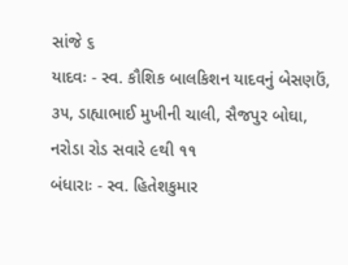સાંજે ૬
યાદવઃ - સ્વ. કૌશિક બાલકિશન યાદવનું બેસણઉં, ૩૫, ડાહ્યાભાઈ મુખીની ચાલી, સૈજપુર બોઘા, નરોડા રોડ સવારે ૯થી ૧૧
બંધારાઃ - સ્વ. હિતેશકુમાર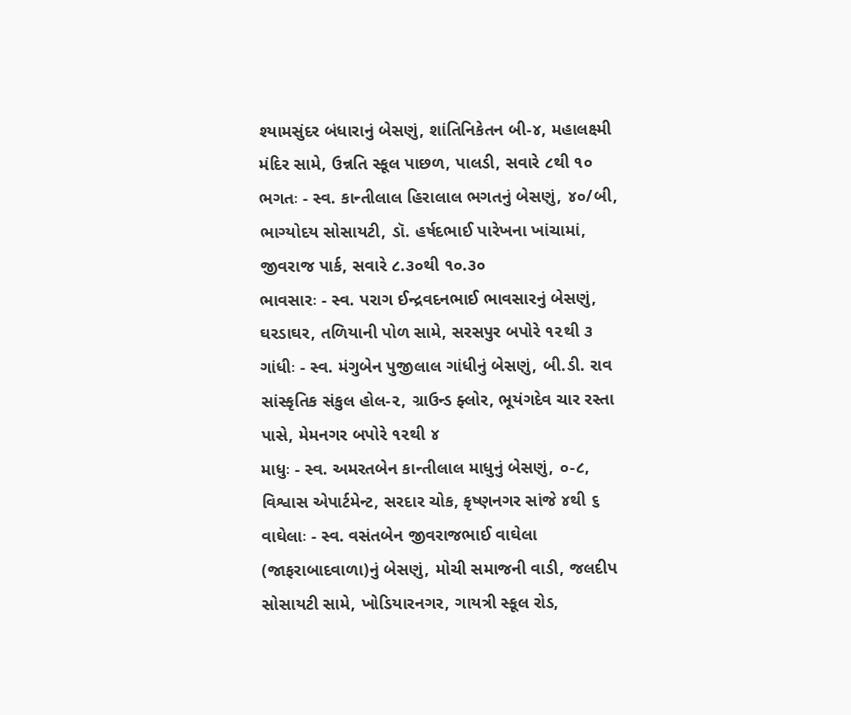શ્યામસુંદર બંધારાનું બેસણું, શાંતિનિકેતન બી-૪, મહાલક્ષ્મી મંદિર સામે, ઉન્નતિ સ્કૂલ પાછળ, પાલડી, સવારે ૮થી ૧૦
ભગતઃ - સ્વ. કાન્તીલાલ હિરાલાલ ભગતનું બેસણું, ૪૦/બી, ભાગ્યોદય સોસાયટી, ડૉ. હર્ષદભાઈ પારેખના ખાંચામાં, જીવરાજ પાર્ક, સવારે ૮.૩૦થી ૧૦.૩૦
ભાવસારઃ - સ્વ. પરાગ ઈન્દ્રવદનભાઈ ભાવસારનું બેસણું, ઘરડાઘર, તળિયાની પોળ સામે, સરસપુર બપોરે ૧૨થી ૩
ગાંધીઃ - સ્વ. મંગુબેન પુજીલાલ ગાંધીનું બેસણું, બી.ડી. રાવ સાંસ્કૃતિક સંકુલ હોલ-૨, ગ્રાઉન્ડ ફ્લોર, ભૂયંગદેવ ચાર રસ્તા પાસે, મેમનગર બપોરે ૧૨થી ૪
માધુઃ - સ્વ. અમરતબેન કાન્તીલાલ માધુનું બેસણું, ૦-૮, વિશ્વાસ એપાર્ટમેન્ટ, સરદાર ચોક, કૃષ્ણનગર સાંજે ૪થી ૬
વાઘેલાઃ - સ્વ. વસંતબેન જીવરાજભાઈ વાઘેલા (જાફરાબાદવાળા)નું બેસણું, મોચી સમાજની વાડી, જલદીપ સોસાયટી સામે, ખોડિયારનગર, ગાયત્રી સ્કૂલ રોડ,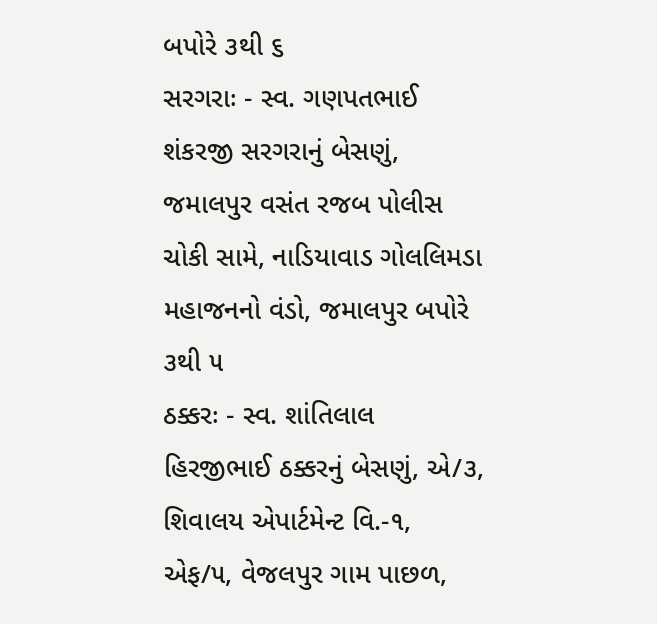બપોરે ૩થી ૬
સરગરાઃ - સ્વ. ગણપતભાઈ શંકરજી સરગરાનું બેસણું, જમાલપુર વસંત રજબ પોલીસ ચોકી સામે, નાડિયાવાડ ગોલલિમડા મહાજનનો વંડો, જમાલપુર બપોરે ૩થી ૫
ઠક્કરઃ - સ્વ. શાંતિલાલ હિરજીભાઈ ઠક્કરનું બેસણું, એ/૩, શિવાલય એપાર્ટમેન્ટ વિ.-૧, એફ/૫, વેજલપુર ગામ પાછળ,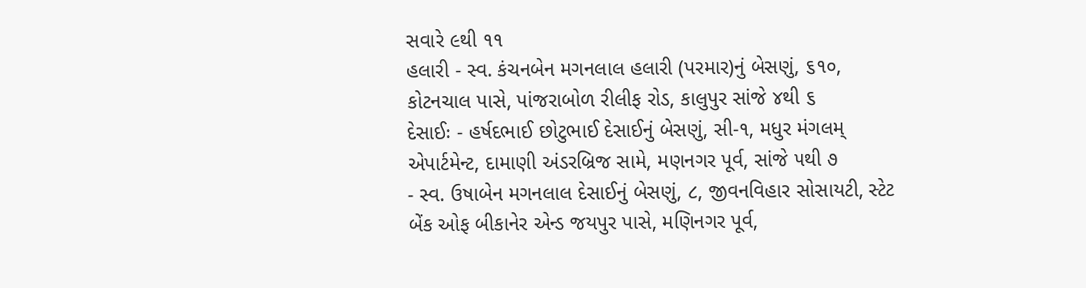સવારે ૯થી ૧૧
હલારી - સ્વ. કંચનબેન મગનલાલ હલારી (પરમાર)નું બેસણું, ૬૧૦, કોટનચાલ પાસે, પાંજરાબોળ રીલીફ રોડ, કાલુપુર સાંજે ૪થી ૬
દેસાઈઃ - હર્ષદભાઈ છોટુભાઈ દેસાઈનું બેસણું, સી-૧, મધુર મંગલમ્ એપાર્ટમેન્ટ, દામાણી અંડરબ્રિજ સામે, મણનગર પૂર્વ, સાંજે ૫થી ૭
- સ્વ. ઉષાબેન મગનલાલ દેસાઈનું બેસણું, ૮, જીવનવિહાર સોસાયટી, સ્ટેટ બેંક ઓફ બીકાનેર એન્ડ જયપુર પાસે, મણિનગર પૂર્વ,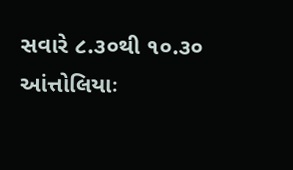સવારે ૮.૩૦થી ૧૦.૩૦
આંત્તોલિયાઃ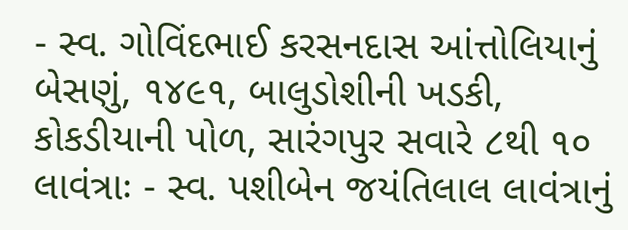- સ્વ. ગોવિંદભાઈ કરસનદાસ આંત્તોલિયાનું બેસણું, ૧૪૯૧, બાલુડોશીની ખડકી, કોકડીયાની પોળ, સારંગપુર સવારે ૮થી ૧૦
લાવંત્રાઃ - સ્વ. પશીબેન જયંતિલાલ લાવંત્રાનું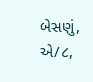બેસણું, એ/૮,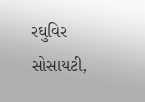રઘુવિર સોસાયટી,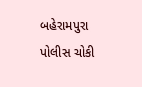બહેરામપુરા પોલીસ ચોકી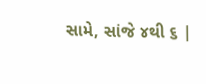સામે, સાંજે ૪થી ૬ |